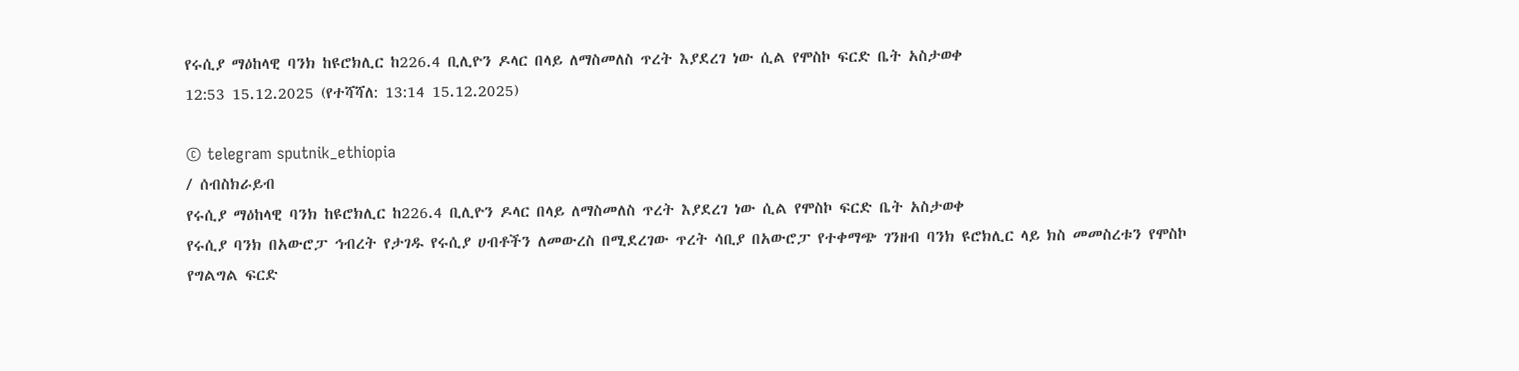የሩሲያ ማዕከላዊ ባንክ ከዩሮክሊር ከ226.4 ቢሊዮን ዶላር በላይ ለማስመለስ ጥረት እያደረገ ነው ሲል የሞስኮ ፍርድ ቤት አስታወቀ
12:53 15.12.2025 (የተሻሻለ: 13:14 15.12.2025)

© telegram sputnik_ethiopia
/ ሰብስክራይብ
የሩሲያ ማዕከላዊ ባንክ ከዩሮክሊር ከ226.4 ቢሊዮን ዶላር በላይ ለማስመለስ ጥረት እያደረገ ነው ሲል የሞስኮ ፍርድ ቤት አስታወቀ
የሩሲያ ባንክ በአውሮፓ ኅብረት የታገዱ የሩሲያ ሀብቶችን ለመውረስ በሚደረገው ጥረት ሳቢያ በአውሮፓ የተቀማጭ ገንዘብ ባንክ ዩሮክሊር ላይ ክስ መመስረቱን የሞስኮ የግልግል ፍርድ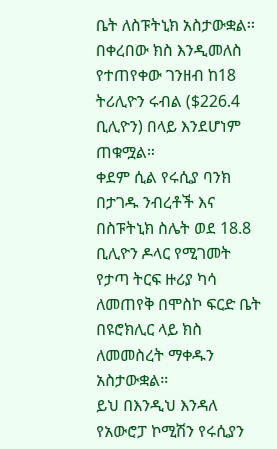ቤት ለስፑትኒክ አስታውቋል፡፡ በቀረበው ክስ እንዲመለስ የተጠየቀው ገንዘብ ከ18 ትሪሊዮን ሩብል ($226.4 ቢሊዮን) በላይ እንደሆነም ጠቁሟል።
ቀደም ሲል የሩሲያ ባንክ በታገዱ ንብረቶች እና በስፑትኒክ ስሌት ወደ 18.8 ቢሊዮን ዶላር የሚገመት የታጣ ትርፍ ዙሪያ ካሳ ለመጠየቅ በሞስኮ ፍርድ ቤት በዩሮክሊር ላይ ክስ ለመመስረት ማቀዱን አስታውቋል።
ይህ በእንዲህ እንዳለ የአውሮፓ ኮሚሽን የሩሲያን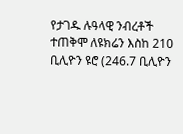የታገዱ ሉዓላዊ ንብረቶች ተጠቅሞ ለዩክሬን እስከ 210 ቢሊዮን ዩሮ (246.7 ቢሊዮን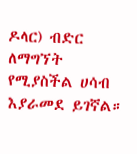ዶላር) ብድር ለማግኘት የሚያስችል ሀሳብ እያራመደ ይገኛል።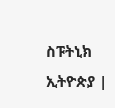ስፑትኒክ ኢትዮጵያ |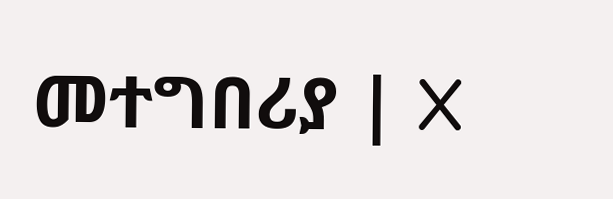መተግበሪያ | X